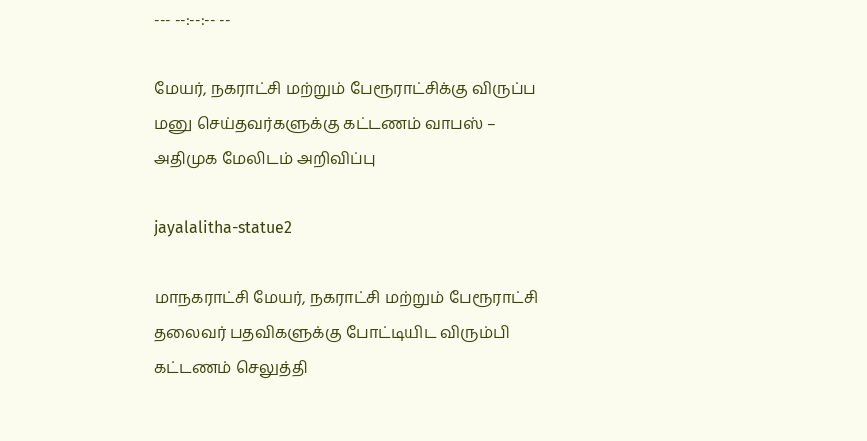--- --:--:-- --

மேயர், நகராட்சி மற்றும் பேரூராட்சிக்கு விருப்ப மனு செய்தவர்களுக்கு கட்டணம் வாபஸ் – அதிமுக மேலிடம் அறிவிப்பு

jayalalitha-statue2

மாநகராட்சி மேயர், நகராட்சி மற்றும் பேரூராட்சி தலைவர் பதவிகளுக்கு போட்டியிட விரும்பி கட்டணம் செலுத்தி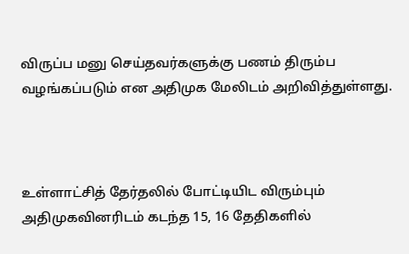விருப்ப மனு செய்தவர்களுக்கு பணம் திரும்ப வழங்கப்படும் என அதிமுக மேலிடம் அறிவித்துள்ளது.



உள்ளாட்சித் தேர்தலில் போட்டியிட விரும்பும் அதிமுகவினரிடம் கடந்த 15, 16 தேதிகளில்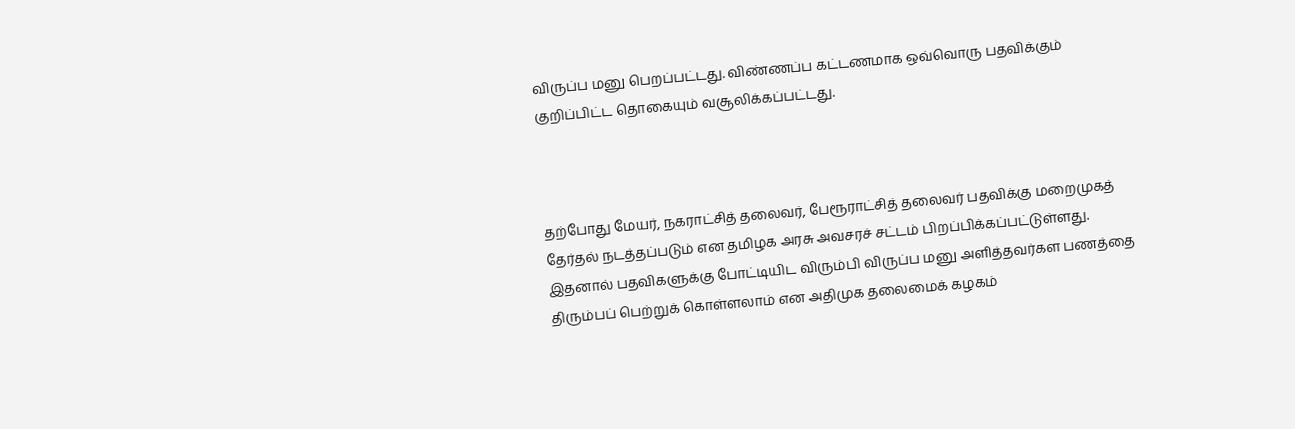விருப்ப மனு பெறப்பட்டது. விண்ணப்ப கட்டணமாக ஒவ்வொரு பதவிக்கும் குறிப்பிட்ட தொகையும் வசூலிக்கப்பட்டது.



தற்போது மேயர், நகராட்சித் தலைவர், பேரூராட்சித் தலைவர் பதவிக்கு மறைமுகத் தேர்தல் நடத்தப்படும் என தமிழக அரசு அவசரச் சட்டம் பிறப்பிக்கப்பட்டுள்ளது. இதனால் பதவிகளுக்கு போட்டியிட விரும்பி விருப்ப மனு அளித்தவர்கள பணத்தை திரும்பப் பெற்றுக் கொள்ளலாம் என அதிமுக தலைமைக் கழகம்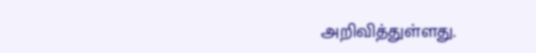அறிவித்துள்ளது.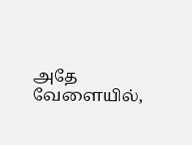அதே வேளையில்,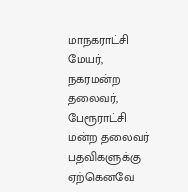மாநகராட்சி மேயர், நகரமன்ற தலைவர், பேரூராட்சி மன்ற தலைவர் பதவிகளுக்கு ஏற்கெனவே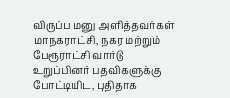விருப்ப மனு அளித்தவர்கள் மாநகராட்சி, நகர மற்றும் பேரூராட்சி வார்டு உறுப்பினர் பதவிகளுக்கு போட்டியிட, புதிதாக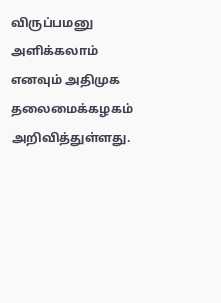விருப்பமனு அளிக்கலாம் எனவும் அதிமுக தலைமைக்கழகம் அறிவித்துள்ளது.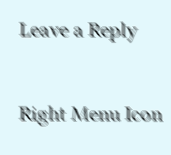Leave a Reply

Right Menu Icon